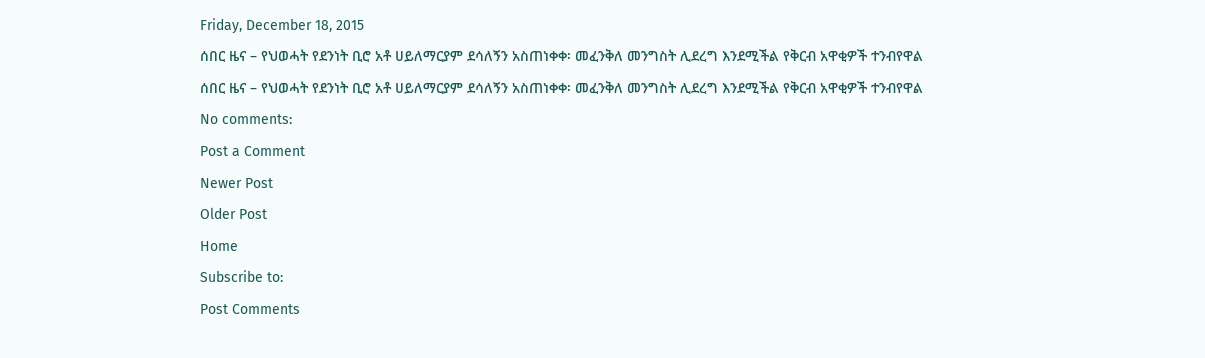Friday, December 18, 2015
ሰበር ዜና – የህወሓት የደንነት ቢሮ አቶ ሀይለማርያም ደሳለኝን አስጠነቀቀ፡ መፈንቅለ መንግስት ሊደረግ እንደሚችል የቅርብ አዋቂዎች ተንብየዋል
ሰበር ዜና – የህወሓት የደንነት ቢሮ አቶ ሀይለማርያም ደሳለኝን አስጠነቀቀ፡ መፈንቅለ መንግስት ሊደረግ እንደሚችል የቅርብ አዋቂዎች ተንብየዋል
No comments:
Post a Comment
Newer Post
Older Post
Home
Subscribe to:
Post Comments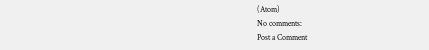(Atom)
No comments:
Post a Comment